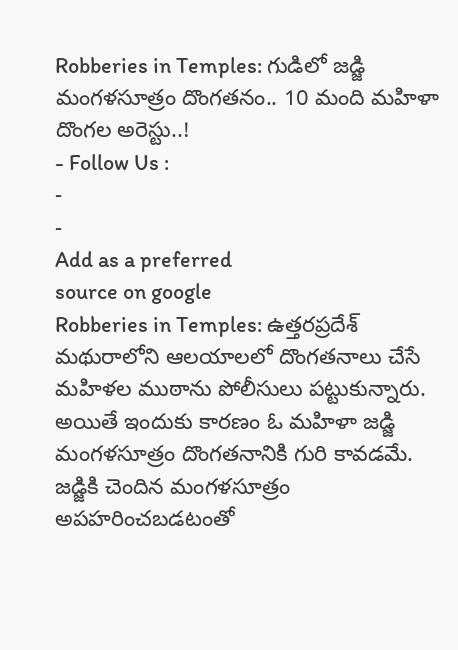Robberies in Temples: గుడిలో జడ్జి మంగళసూత్రం దొంగతనం.. 10 మంది మహిళా దొంగల అరెస్టు..!
- Follow Us :
-
-
Add as a preferred
source on google
Robberies in Temples: ఉత్తరప్రదేశ్ మథురాలోని ఆలయాలలో దొంగతనాలు చేసే మహిళల ముఠాను పోలీసులు పట్టుకున్నారు. అయితే ఇందుకు కారణం ఓ మహిళా జడ్జి మంగళసూత్రం దొంగతనానికి గురి కావడమే. జడ్జికి చెందిన మంగళసూత్రం అపహరించబడటంతో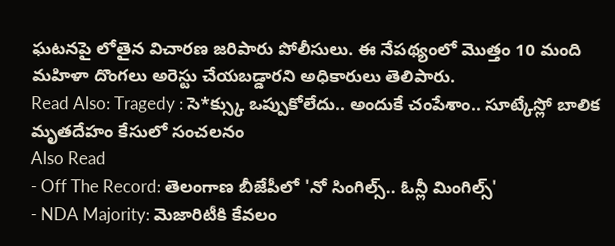ఘటనపై లోతైన విచారణ జరిపారు పోలీసులు. ఈ నేపథ్యంలో మొత్తం 10 మంది మహిళా దొంగలు అరెస్టు చేయబడ్డారని అధికారులు తెలిపారు.
Read Also: Tragedy : సె*క్స్కు ఒప్పుకోలేదు.. అందుకే చంపేశాం.. సూట్కేస్లో బాలిక మృతదేహం కేసులో సంచలనం
Also Read
- Off The Record: తెలంగాణ బీజేపీలో 'నో సింగిల్స్.. ఓన్లీ మింగిల్స్'
- NDA Majority: మెజారిటీకి కేవలం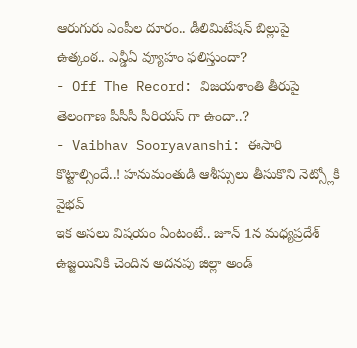ఆరుగురు ఎంపీల దూరం.. డీలిమిటేషన్ బిల్లుపై ఉత్కంఠ.. ఎన్డీఏ వ్యూహం ఫలిస్తుందా?
- Off The Record: విజయశాంతి తీరుపై తెలంగాణ పీసీసీ సీరియస్ గా ఉందా..?
- Vaibhav Sooryavanshi: ఈసారి కొట్టాల్సిందే..! హనుమంతుడి ఆశీస్సులు తీసుకొని నెట్స్లోకి వైభవ్
ఇక అసలు విషయం ఏంటంటే.. జూన్ 1న మధ్యప్రదేశ్ ఉజ్జయినికి చెందిన అదనపు జిల్లా అండ్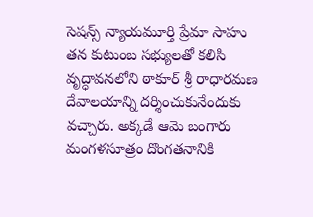సెషన్స్ న్యాయమూర్తి ప్రేమా సాహు తన కుటుంబ సభ్యులతో కలిసి వృద్ధావనలోని ఠాకూర్ శ్రీ రాధారమణ దేవాలయాన్ని దర్శించుకునేందుకు వచ్చారు. అక్కడే ఆమె బంగారు మంగళసూత్రం దొంగతనానికి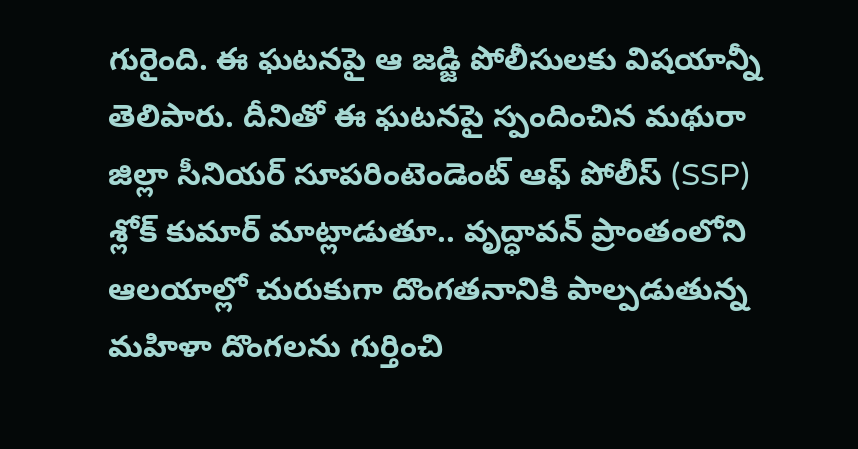గురైంది. ఈ ఘటనపై ఆ జడ్జి పోలీసులకు విషయాన్నీ తెలిపారు. దీనితో ఈ ఘటనపై స్పందించిన మథురా జిల్లా సీనియర్ సూపరింటెండెంట్ ఆఫ్ పోలీస్ (SSP) శ్లోక్ కుమార్ మాట్లాడుతూ.. వృద్ధావన్ ప్రాంతంలోని ఆలయాల్లో చురుకుగా దొంగతనానికి పాల్పడుతున్న మహిళా దొంగలను గుర్తించి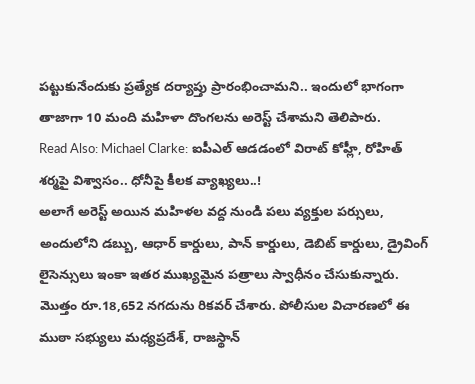పట్టుకునేందుకు ప్రత్యేక దర్యాప్తు ప్రారంభించామని.. ఇందులో భాగంగా తాజాగా 10 మంది మహిళా దొంగలను అరెస్ట్ చేశామని తెలిపారు.
Read Also: Michael Clarke: ఐపీఎల్ ఆడడంలో విరాట్ కోహ్లీ, రోహిత్ శర్మపై విశ్వాసం.. ధోనీపై కీలక వ్యాఖ్యలు..!
అలాగే అరెస్ట్ అయిన మహిళల వద్ద నుండి పలు వ్యక్తుల పర్సులు, అందులోని డబ్బు, ఆధార్ కార్డులు, పాన్ కార్డులు, డెబిట్ కార్డులు, డ్రైవింగ్ లైసెన్సులు ఇంకా ఇతర ముఖ్యమైన పత్రాలు స్వాధీనం చేసుకున్నారు. మొత్తం రూ.18,652 నగదును రికవర్ చేశారు. పోలీసుల విచారణలో ఈ ముఠా సభ్యులు మధ్యప్రదేశ్, రాజస్థాన్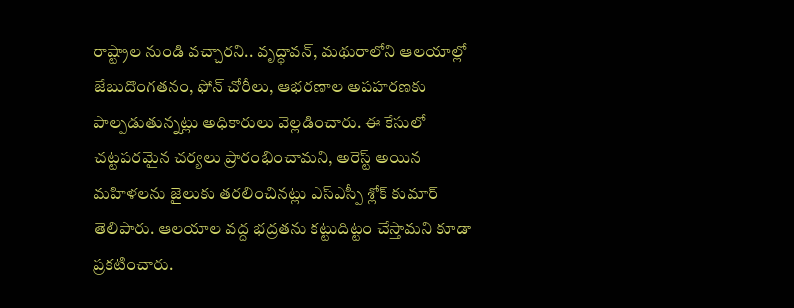రాష్ట్రాల నుండి వచ్చారని.. వృద్ధావన్, మథురాలోని ఆలయాల్లో జేబుదొంగతనం, ఫోన్ చోరీలు, ఆభరణాల అపహరణకు పాల్పడుతున్నట్లు అధికారులు వెల్లడించారు. ఈ కేసులో చట్టపరమైన చర్యలు ప్రారంభించామని, అరెస్ట్ అయిన మహిళలను జైలుకు తరలించినట్లు ఎస్ఎస్పీ శ్లోక్ కుమార్ తెలిపారు. ఆలయాల వద్ద భద్రతను కట్టుదిట్టం చేస్తామని కూడా ప్రకటించారు.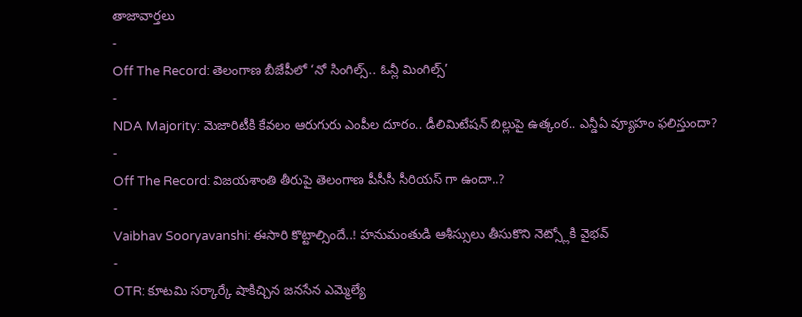తాజావార్తలు
-
Off The Record: తెలంగాణ బీజేపీలో ‘నో సింగిల్స్.. ఓన్లీ మింగిల్స్’
-
NDA Majority: మెజారిటీకి కేవలం ఆరుగురు ఎంపీల దూరం.. డీలిమిటేషన్ బిల్లుపై ఉత్కంఠ.. ఎన్డీఏ వ్యూహం ఫలిస్తుందా?
-
Off The Record: విజయశాంతి తీరుపై తెలంగాణ పీసీసీ సీరియస్ గా ఉందా..?
-
Vaibhav Sooryavanshi: ఈసారి కొట్టాల్సిందే..! హనుమంతుడి ఆశీస్సులు తీసుకొని నెట్స్లోకి వైభవ్
-
OTR: కూటమి సర్కార్కే షాకిచ్చిన జనసేన ఎమ్మెల్యే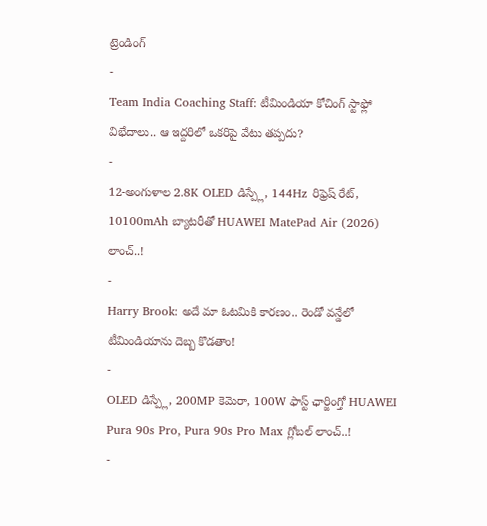ట్రెండింగ్
-
Team India Coaching Staff: టీమిండియా కోచింగ్ స్టాఫ్లో విభేదాలు.. ఆ ఇద్దరిలో ఒకరిపై వేటు తప్పదు?
-
12-అంగుళాల 2.8K OLED డిస్ప్లే, 144Hz రిఫ్రెష్ రేట్, 10100mAh బ్యాటరీతో HUAWEI MatePad Air (2026) లాంచ్..!
-
Harry Brook: అదే మా ఓటమికి కారణం.. రెండో వన్డేలో టీమిండియాను దెబ్బ కొడతాం!
-
OLED డిస్ప్లే, 200MP కెమెరా, 100W ఫాస్ట్ ఛార్జింగ్తో HUAWEI Pura 90s Pro, Pura 90s Pro Max గ్లోబల్ లాంచ్..!
-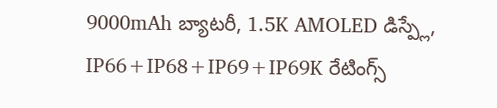9000mAh బ్యాటరీ, 1.5K AMOLED డిస్ప్లే, IP66+IP68+IP69+IP69K రేటింగ్స్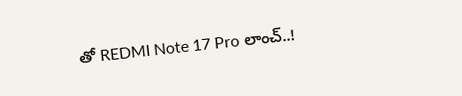తో REDMI Note 17 Pro లాంచ్..!